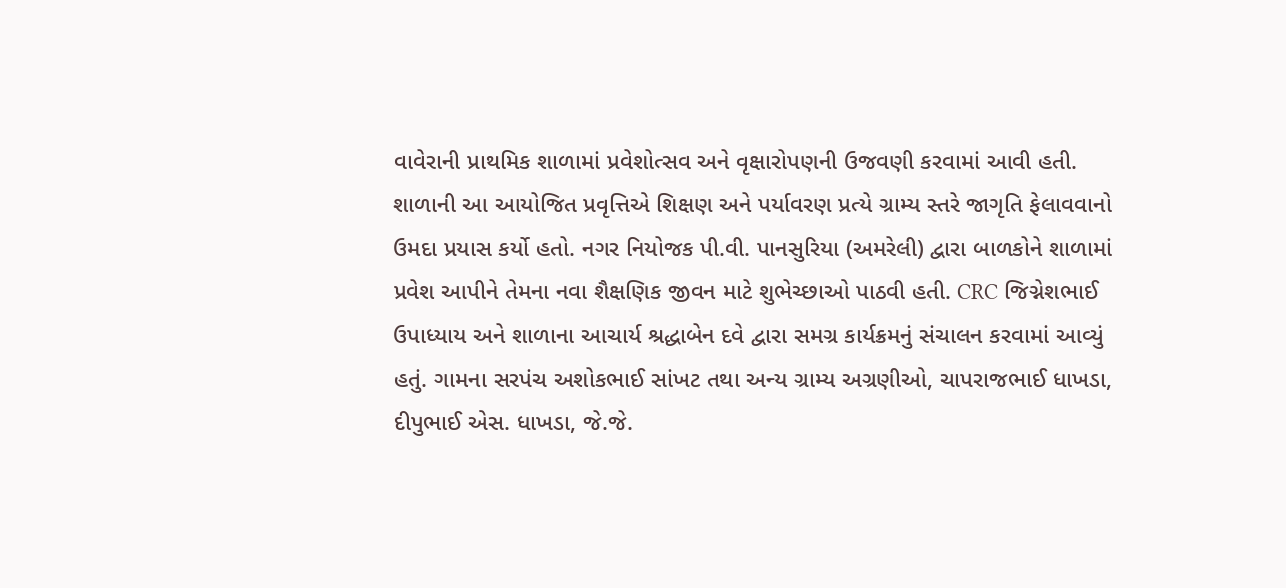વાવેરાની પ્રાથમિક શાળામાં પ્રવેશોત્સવ અને વૃક્ષારોપણની ઉજવણી કરવામાં આવી હતી. શાળાની આ આયોજિત પ્રવૃત્તિએ શિક્ષણ અને પર્યાવરણ પ્રત્યે ગ્રામ્ય સ્તરે જાગૃતિ ફેલાવવાનો ઉમદા પ્રયાસ કર્યો હતો. નગર નિયોજક પી.વી. પાનસુરિયા (અમરેલી) દ્વારા બાળકોને શાળામાં પ્રવેશ આપીને તેમના નવા શૈક્ષણિક જીવન માટે શુભેચ્છાઓ પાઠવી હતી. CRC જિગ્નેશભાઈ ઉપાધ્યાય અને શાળાના આચાર્ય શ્રદ્ધાબેન દવે દ્વારા સમગ્ર કાર્યક્રમનું સંચાલન કરવામાં આવ્યું હતું. ગામના સરપંચ અશોકભાઈ સાંખટ તથા અન્ય ગ્રામ્ય અગ્રણીઓ, ચાપરાજભાઈ ધાખડા, દીપુભાઈ એસ. ધાખડા, જે.જે.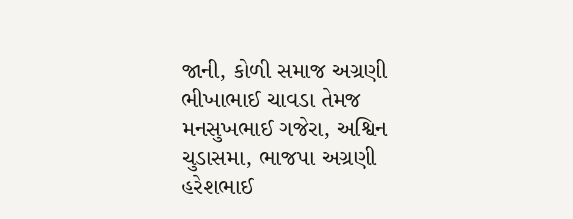જાની, કોળી સમાજ અગ્રણી ભીખાભાઈ ચાવડા તેમજ મનસુખભાઈ ગજેરા, અશ્વિન ચુડાસમા, ભાજપા અગ્રણી હરેશભાઈ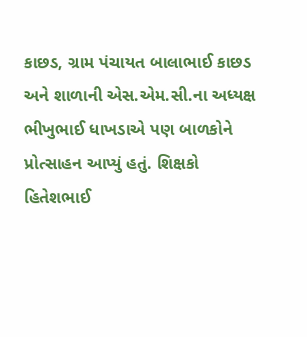કાછડ, ગ્રામ પંચાયત બાલાભાઈ કાછડ અને શાળાની એસ.એમ.સી.ના અધ્યક્ષ ભીખુભાઈ ધાખડાએ પણ બાળકોને પ્રોત્સાહન આપ્યું હતું. શિક્ષકો હિતેશભાઈ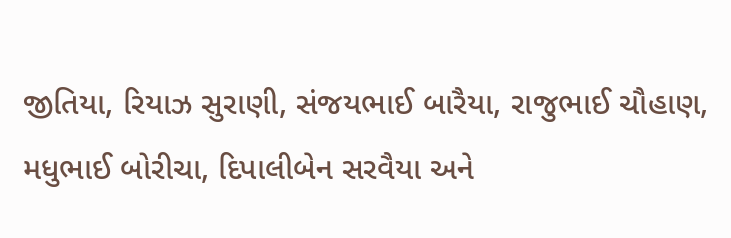જીતિયા, રિયાઝ સુરાણી, સંજયભાઈ બારૈયા, રાજુભાઈ ચૌહાણ, મધુભાઈ બોરીચા, દિપાલીબેન સરવૈયા અને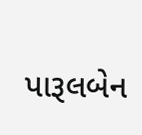પારૂલબેન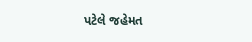પટેલે જહેમત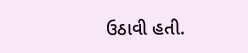ઉઠાવી હતી.